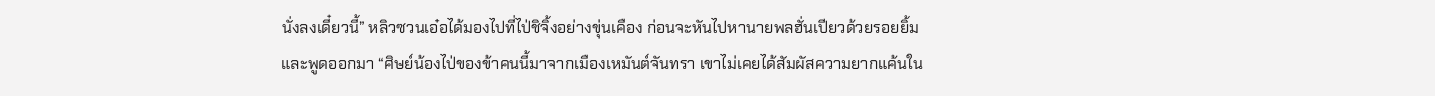นั่งลงเดี๋ยวนี้” หลิวซวนเอ๋อได้มองไปที่ไป่ชิจิ้งอย่างขุ่นเคือง ก่อนจะหันไปหานายพลฮั่นเปียวด้วยรอยยิ้มและพูดออกมา “ศิษย์น้องไป่ของข้าคนนี้มาจากเมืองเหมันต์จันทรา เขาไม่เคยได้สัมผัสความยากแค้นใน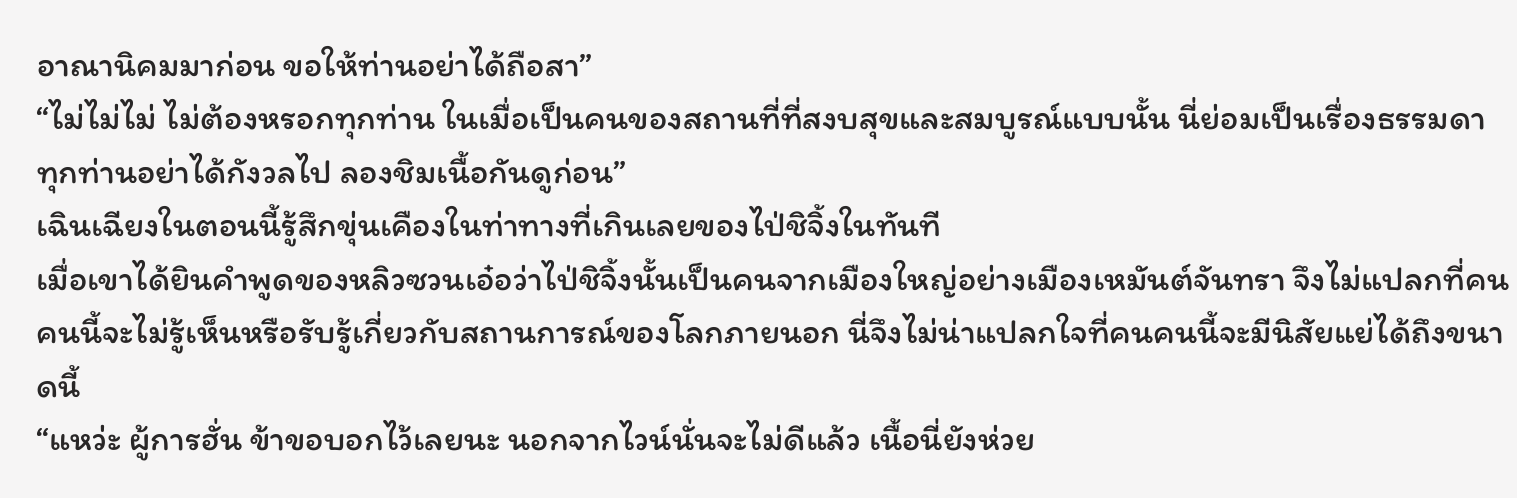อาณานิคมมาก่อน ขอให้ท่านอย่าได้ถือสา”
“ไม่ไม่ไม่ ไม่ต้องหรอกทุกท่าน ในเมื่อเป็นคนของสถานที่ที่สงบสุขและสมบูรณ์แบบนั้น นี่ย่อมเป็นเรื่องธรรมดา ทุกท่านอย่าได้กังวลไป ลองชิมเนื้อกันดูก่อน”
เฉินเฉียงในตอนนี้รู้สึกขุ่นเคืองในท่าทางที่เกินเลยของไป่ชิจิ้งในทันที
เมื่อเขาได้ยินคำพูดของหลิวซวนเอ๋อว่าไป่ชิจิ้งนั้นเป็นคนจากเมืองใหญ่อย่างเมืองเหมันต์จันทรา จึงไม่แปลกที่คนคนนี้จะไม่รู้เห็นหรือรับรู้เกี่ยวกับสถานการณ์ของโลกภายนอก นี่จึงไม่น่าแปลกใจที่คนคนนี้จะมีนิสัยแย่ได้ถึงขนาดนี้
“แหว่ะ ผู้การฮั่น ข้าขอบอกไว้เลยนะ นอกจากไวน์นั่นจะไม่ดีแล้ว เนื้อนี่ยังห่วย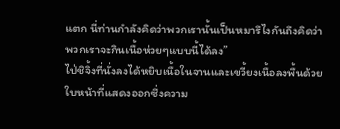แตก นี่ท่านกำลังคิดว่าพวกเรานั้นเป็นหมารึไงกันถึงคิดว่าพวกเราจะกินเนื้อห่วยๆแบบนี้ได้ลง”
ไป่ชิจิ้งที่นั่งลงได้หยิบเนื้อในจานและเขวี้ยงเนื้อลงพื้นด้วยใบหน้าที่แสดงออกซึ่งความ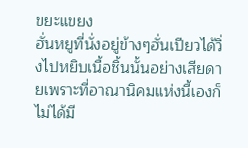ขยะแขยง
ฮั่นหยูที่นั่งอยู่ข้างๆฮั่นเปียวได้วิ่งไปหยิบเนื้อชิ้นนั้นอย่างเสียดายเพราะที่อาณานิคมแห่งนี้เองก็ไม่ได้มี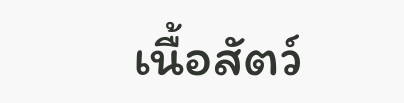เนื้อสัตว์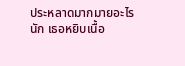ประหลาดมากมายอะไรนัก เธอหยิบเนื้อ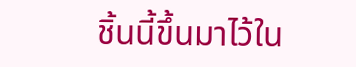ชิ้นนี้ขึ้นมาไว้ใน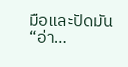มือและปัดมัน
“อ่า…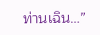ท่านเฉิน…”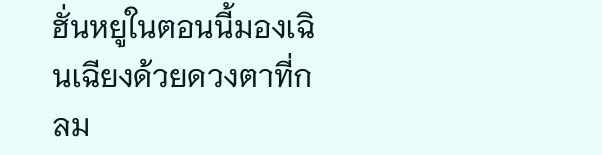ฮั่นหยูในตอนนี้มองเฉินเฉียงด้วยดวงตาที่กลม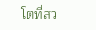โตที่สว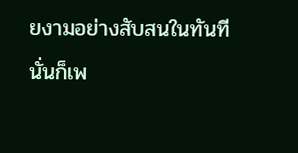ยงามอย่างสับสนในทันที
นั่นก็เพ